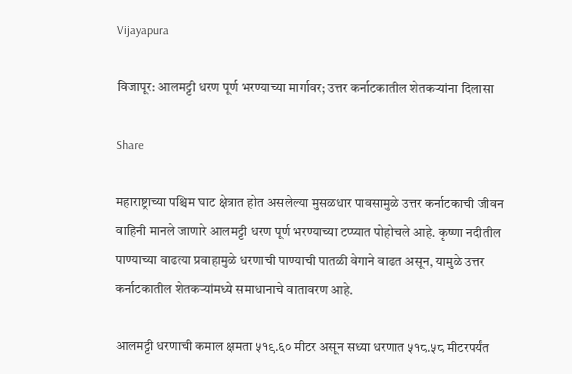Vijayapura

विजापूर: आलमट्टी धरण पूर्ण भरण्याच्या मार्गावर; उत्तर कर्नाटकातील शेतकऱ्यांना दिलासा

Share

महाराष्ट्राच्या पश्चिम घाट क्षेत्रात होत असलेल्या मुसळधार पावसामुळे उत्तर कर्नाटकाची जीवन वाहिनी मानले जाणारे आलमट्टी धरण पूर्ण भरण्याच्या टप्प्यात पोहोचले आहे. कृष्णा नदीतील पाण्याच्या वाढत्या प्रवाहामुळे धरणाची पाण्याची पातळी वेगाने वाढत असून, यामुळे उत्तर कर्नाटकातील शेतकऱ्यांमध्ये समाधानाचे वातावरण आहे.

आलमट्टी धरणाची कमाल क्षमता ५१९.६० मीटर असून सध्या धरणात ५१८.५८ मीटरपर्यंत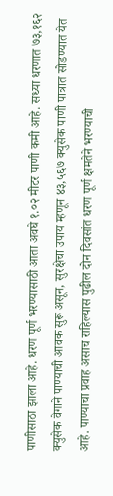पाणीसाठा झाला आहे. धरण पूर्ण भरण्यासाठी आता अवघे १.०२ मीटर पाणी कमी आहे. सध्या धरणात ७३,१६२ क्युसेक वेगाने पाण्याची आवक सुरू असून, सुरक्षेचा उपाय म्हणून ४३,५६७ क्युसेक पाणी पात्रात सोडण्यात येत आहे. पाण्याचा प्रवाह असाच राहिल्यास पुढील दोन दिवसांत धरण पूर्ण क्षमतेने भरण्याची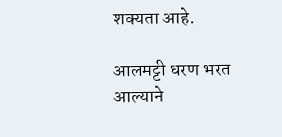शक्यता आहे.

आलमट्टी धरण भरत आल्याने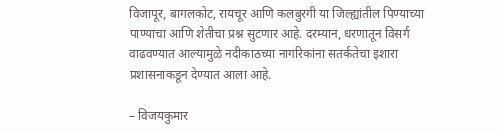विजापूर, बागलकोट, रायचूर आणि कलबुरगी या जिल्ह्यांतील पिण्याच्या पाण्याचा आणि शेतीचा प्रश्न सुटणार आहे. दरम्यान, धरणातून विसर्ग वाढवण्यात आल्यामुळे नदीकाठच्या नागरिकांना सतर्कतेचा इशारा प्रशासनाकडून देण्यात आला आहे.

– विजयकुमार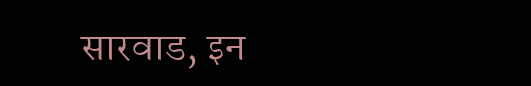सारवाड, इन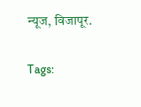न्यूज, विजापूर.

Tags: